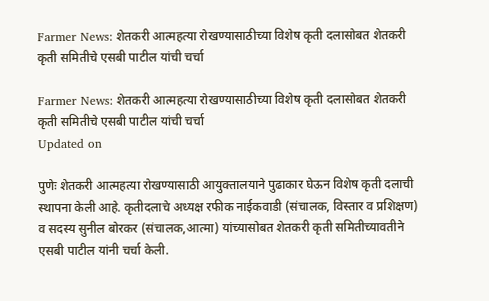Farmer News: शेतकरी आत्महत्या रोखण्यासाठीच्या विशेष कृती दलासोबत शेतकरी कृती समितीचे एसबी पाटील यांची चर्चा

Farmer News: शेतकरी आत्महत्या रोखण्यासाठीच्या विशेष कृती दलासोबत शेतकरी कृती समितीचे एसबी पाटील यांची चर्चा
Updated on

पुणेः शेतकरी आत्महत्या रोखण्यासाठी आयुक्तालयाने पुढाकार घेऊन विशेष कृती दलाची स्थापना केली आहे. कृतीदलाचे अध्यक्ष रफीक नाईकवाडी (संचालक, विस्तार व प्रशिक्षण) व सदस्य सुनील बोरकर (संचालक,आत्मा) यांच्यासोबत शेतकरी कृती समितीच्यावतीने एसबी पाटील यांनी चर्चा केली.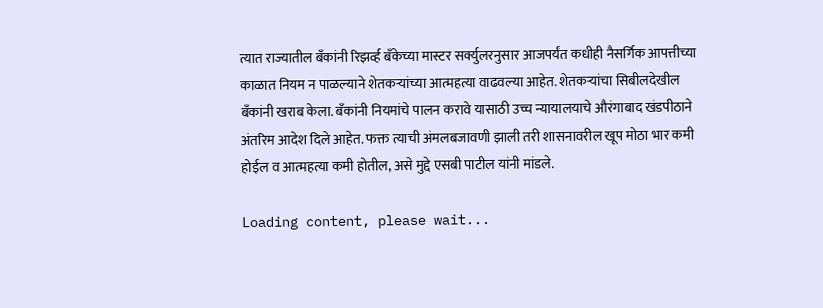त्यात राज्यातील बँकांनी रिझर्व्ह बँकेच्या मास्टर सर्क्युलरनुसार आजपर्यंत कधीही नैसर्गिक आपत्तीच्या काळात नियम न पाळल्याने शेतकऱ्यांच्या आत्महत्या वाढवल्या आहेत. शेतकऱ्यांचा सिबीलदेखील बँकांनी खराब केला. बँकांनी नियमांचे पालन करावे यासाठी उच्च न्यायालयाचे औरंगाबाद खंडपीठाने अंतरिम आदेश दिले आहेत. फक्त त्याची अंमलबजावणी झाली तरी शासनावरील खूप मोठा भार कमी होईल व आत्महत्या कमी होतील, असे मुद्दे एसबी पाटील यांनी मांडले.

Loading content, please wait...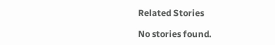Related Stories

No stories found.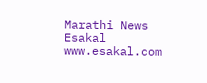Marathi News Esakal
www.esakal.com